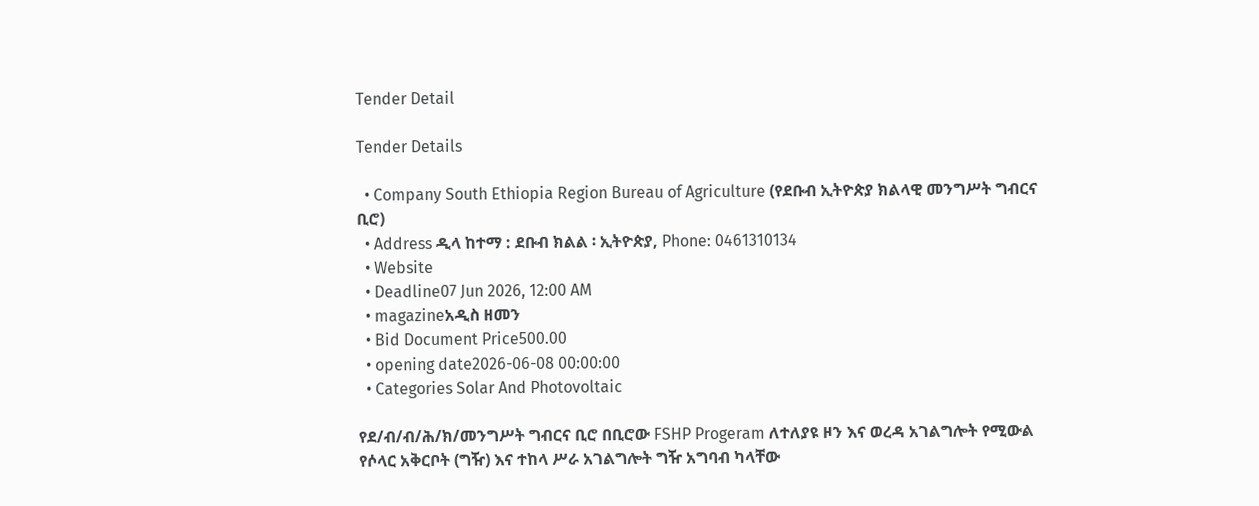Tender Detail

Tender Details

  • Company South Ethiopia Region Bureau of Agriculture (የደቡብ ኢትዮጵያ ክልላዊ መንግሥት ግብርና ቢሮ)
  • Address ዲላ ከተማ : ደቡብ ክልል ፡ ኢትዮጵያ, Phone: 0461310134
  • Website
  • Deadline07 Jun 2026, 12:00 AM
  • magazineአዲስ ዘመን
  • Bid Document Price500.00
  • opening date2026-06-08 00:00:00
  • Categories Solar And Photovoltaic

የደ/ብ/ብ/ሕ/ክ/መንግሥት ግብርና ቢሮ በቢሮው FSHP Progeram ለተለያዩ ዞን እና ወረዳ አገልግሎት የሚውል የሶላር አቅርቦት (ግዥ) እና ተከላ ሥራ አገልግሎት ግዥ አግባብ ካላቸው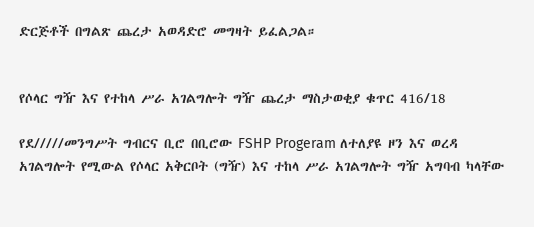ድርጅቶች በግልጽ ጨረታ አወዳድሮ መግዛት ይፈልጋል።


የሶላር ግዥ እና የተከላ ሥራ አገልግሎት ግዥ ጨረታ ማስታወቂያ ቁጥር 416/18

የደ/////መንግሥት ግብርና ቢሮ በቢሮው FSHP Progeram ለተለያዩ ዞን እና ወረዳ አገልግሎት የሚውል የሶላር አቅርቦት (ግዥ) እና ተከላ ሥራ አገልግሎት ግዥ አግባብ ካላቸው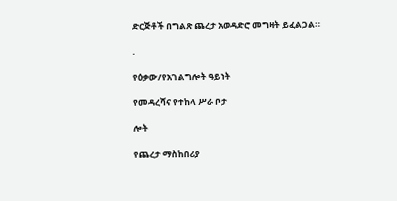ድርጅቶች በግልጽ ጨረታ አወዳድሮ መግዛት ይፈልጋል።

.

የዕቃው/የአገልግሎት ዓይነት

የመዳረሻና የተከላ ሥራ ቦታ

ሎት

የጨረታ ማስከበሪያ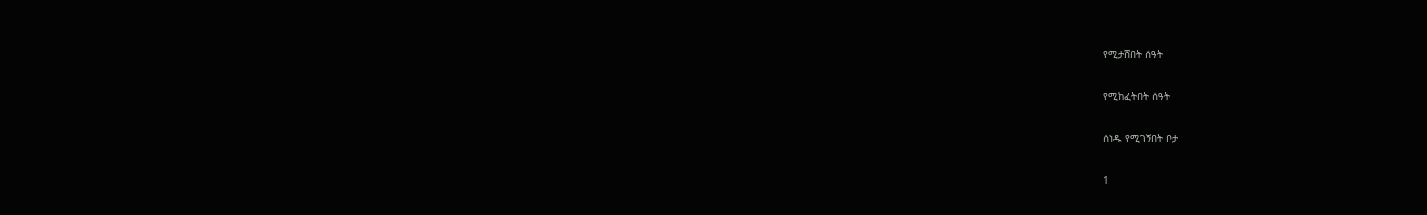የሚታሸበት ሰዓት

የሚከፈትበት ሰዓት

ሰነዱ የሚገኝበት ቦታ

1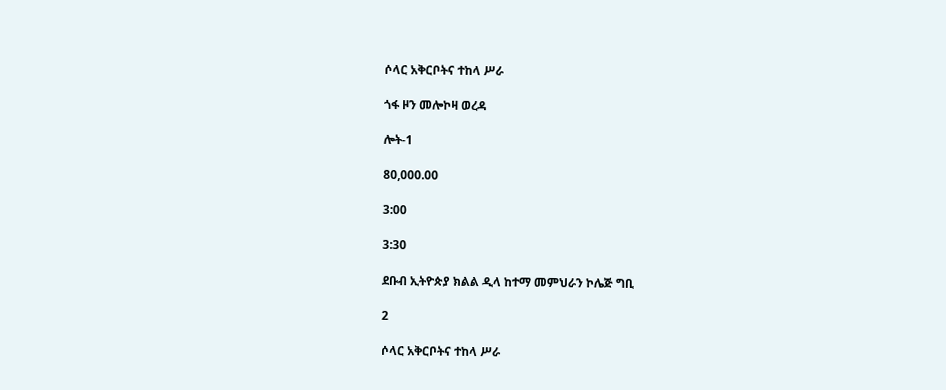ሶላር አቅርቦትና ተከላ ሥራ

ጎፋ ዞን መሎኮዛ ወረዳ

ሎት-1

80,000.00

3:00

3:30

ደቡብ ኢትዮጵያ ክልል ዲላ ከተማ መምህራን ኮሌጅ ግቢ

2

ሶላር አቅርቦትና ተከላ ሥራ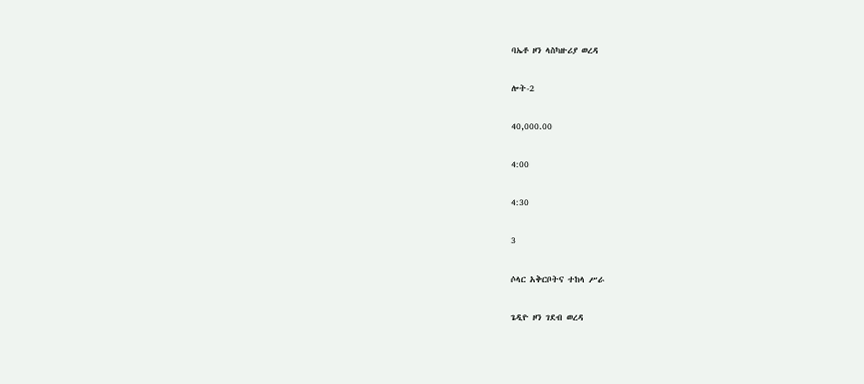ባኤቶ ዞን ላስካዙሪያ ወረዳ

ሎት-2

40,000.00

4:00

4:30

3

ሶላር አቅርቦትና ተከላ ሥራ

ጌዲዮ ዞን ገደብ ወረዳ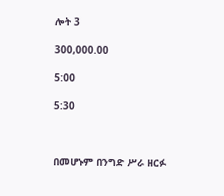ሎት 3

300,000.00

5:00

5:30



በመሆኑም በንግድ ሥራ ዘርፉ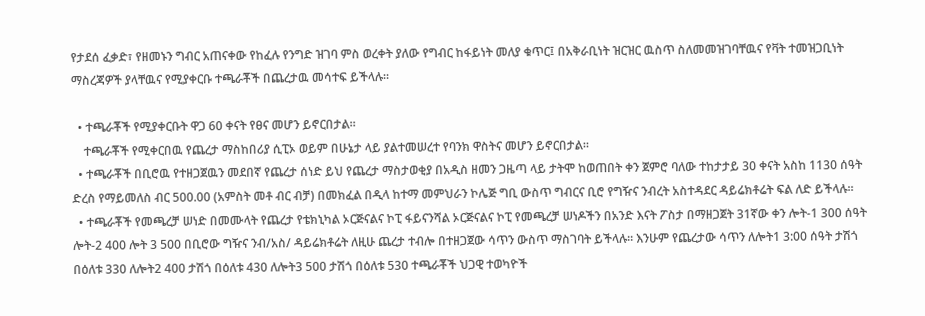የታደሰ ፈቃድ፣ የዘመኑን ግብር አጠናቀው የከፈሉ የንግድ ዝገባ ምስ ወረቀት ያለው የግብር ከፋይነት መለያ ቁጥር፤ በአቅራቢነት ዝርዝር ዉስጥ ስለመመዝገባቸዉና የቫት ተመዝጋቢነት ማስረጃዎች ያላቸዉና የሚያቀርቡ ተጫራቾች በጨረታዉ መሳተፍ ይችላሉ።

  • ተጫራቾች የሚያቀርቡት ዋጋ 60 ቀናት የፀና መሆን ይኖርበታል።
    ተጫራቾች የሚቀርበዉ የጨረታ ማስከበሪያ ሲፒኦ ወይም በሁኔታ ላይ ያልተመሠረተ የባንክ ዋስትና መሆን ይኖርበታል።
  • ተጫራቾች በቢሮዉ የተዘጋጀዉን መደበኛ የጨረታ ሰነድ ይህ የጨረታ ማስታወቂያ በአዲስ ዘመን ጋዜጣ ላይ ታትሞ ከወጠበት ቀን ጀምሮ ባለው ተከታታይ 30 ቀናት አስከ 1130 ሰዓት ድረስ የማይመለስ ብር 500.00 (አምስት መቶ ብር ብቻ) በመክፈል በዲላ ከተማ መምህራን ኮሌጅ ግቢ ውስጥ ግብርና ቢሮ የግዥና ንብረት አስተዳደር ዳይሬክቶሬት ፍል ለድ ይችላሉ።
  • ተጫራቾች የመጫረቻ ሠነድ በመሙላት የጨረታ የቴክኒካል ኦርጅናልና ኮፒ ፋይናንሻል ኦርጅናልና ኮፒ የመጫረቻ ሠነዶችን በአንድ እናት ፖስታ በማዘጋጀት 31ኛው ቀን ሎት-1 300 ሰዓት ሎት-2 400 ሎት 3 500 በቢሮው ግዥና ንብ/አስ/ ዳይሬክቶሬት ለዚሁ ጨረታ ተብሎ በተዘጋጀው ሳጥን ውስጥ ማስገባት ይችላሉ። እንሁም የጨረታው ሳጥን ለሎት1 3:00 ሰዓት ታሽጎ በዕለቱ 330 ለሎት2 400 ታሽጎ በዕለቱ 430 ለሎት3 500 ታሽጎ በዕለቱ 530 ተጫራቾች ህጋዊ ተወካዮች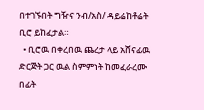በተገኙበት ግዥና ንብ/አስ/ ዳይሬከቶሬት ቢሮ ይከፈታል።
  • ቢሮዉ በቀረበዉ ጨረታ ላይ አሸናፊዉ ድርጅት ጋር ዉል ስምምነት ከመፈራረሙ በፊት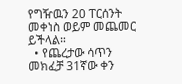የግዥዉን 20 ፐርሰንት መቀነስ ወይም መጨመር ይችላል።
  • የጨረታው ሳጥን መክፈቻ 31ኛው ቀን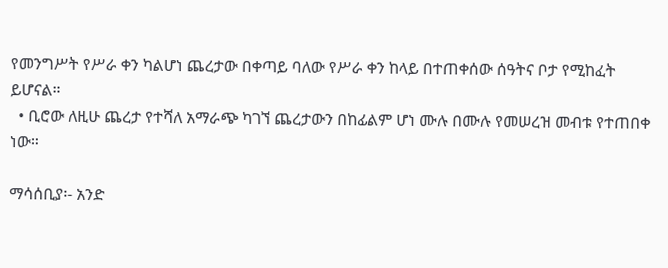የመንግሥት የሥራ ቀን ካልሆነ ጨረታው በቀጣይ ባለው የሥራ ቀን ከላይ በተጠቀሰው ሰዓትና ቦታ የሚከፈት ይሆናል።
  • ቢሮው ለዚሁ ጨረታ የተሻለ አማራጭ ካገኘ ጨረታውን በከፊልም ሆነ ሙሉ በሙሉ የመሠረዝ መብቱ የተጠበቀ ነው።

ማሳሰቢያ፡- አንድ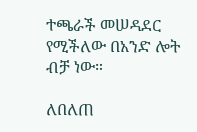ተጫራች መሠዳደር የሚችለው በአንድ ሎት ብቻ ነው።

ለበለጠ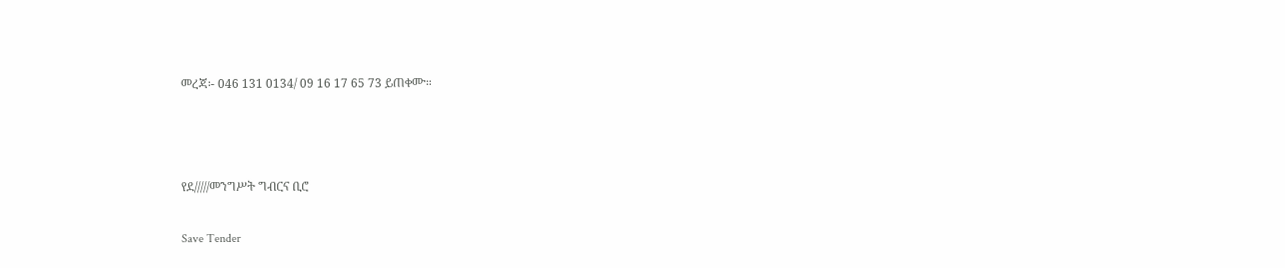መረጃ፡- 046 131 0134/ 09 16 17 65 73 ይጠቀሙ።



የደ/////መንግሥት ግብርና ቢሮ

Save Tender